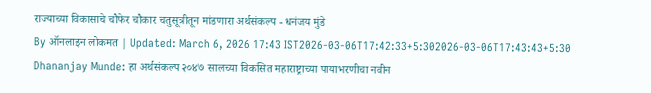राज्याच्या विकासाचे चौफेर चौकार चतुसूत्रीतून मांडणारा अर्थसंकल्प - धनंजय मुंडे
By ऑनलाइन लोकमत | Updated: March 6, 2026 17:43 IST2026-03-06T17:42:33+5:302026-03-06T17:43:43+5:30
Dhananjay Munde: हा अर्थसंकल्प २०४७ सालच्या विकसित महाराष्ट्राच्या पायाभरणीचा नवीन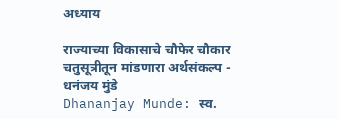अध्याय

राज्याच्या विकासाचे चौफेर चौकार चतुसूत्रीतून मांडणारा अर्थसंकल्प - धनंजय मुंडे
Dhananjay Munde: स्व.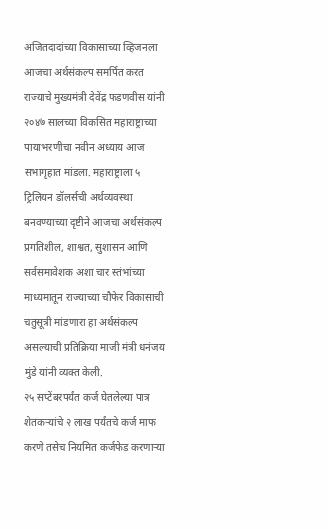अजितदादांच्या विकासाच्या व्हिजनला आजचा अर्थसंकल्प समर्पित करत राज्याचे मुख्यमंत्री देवेंद्र फडणवीस यांनी २०४७ सालच्या विकसित महाराष्ट्राच्या पायाभरणीचा नवीन अध्याय आज सभागृहात मांडला. महाराष्ट्राला ५ ट्रिलियन डॉलर्सची अर्थव्यवस्था बनवण्याच्या दृष्टीने आजचा अर्थसंकल्प प्रगतिशील, शाश्वत, सुशासन आणि सर्वसमावेशक अशा चार स्तंभांच्या माध्यमातून राज्याच्या चौफेर विकासाची चतुसूत्री मांडणारा हा अर्थसंकल्प असल्याची प्रतिक्रिया माजी मंत्री धनंजय मुंडे यांनी व्यक्त केली.
२५ सप्टेंबरपर्यंत कर्ज घेतलेल्या पात्र शेतकऱ्यांचे २ लाख पर्यंतचे कर्ज माफ करणे तसेच नियमित कर्जफेड करणाऱ्या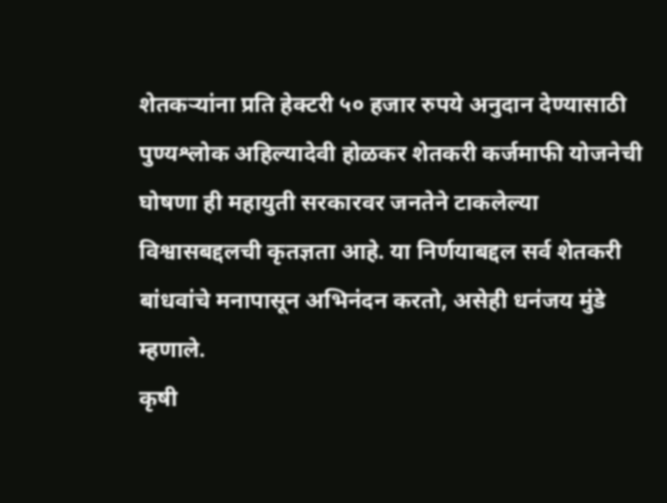शेतकऱ्यांना प्रति हेक्टरी ५० हजार रुपये अनुदान देण्यासाठी पुण्यश्लोक अहिल्यादेवी होळकर शेतकरी कर्जमाफी योजनेची घोषणा ही महायुती सरकारवर जनतेने टाकलेल्या विश्वासबद्दलची कृतज्ञता आहे. या निर्णयाबद्दल सर्व शेतकरी बांधवांचे मनापासून अभिनंदन करतो, असेही धनंजय मुंडे म्हणाले.
कृषी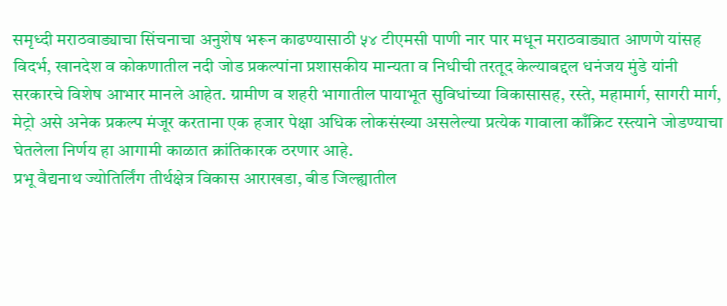समृध्दी मराठवाड्याचा सिंचनाचा अनुशेष भरून काढण्यासाठी ५४ टीएमसी पाणी नार पार मधून मराठवाड्यात आणणे यांसह विदर्भ, खानदेश व कोकणातील नदी जोड प्रकल्पांना प्रशासकीय मान्यता व निधीची तरतूद केल्याबद्दल धनंजय मुंडे यांनी सरकारचे विशेष आभार मानले आहेत. ग्रामीण व शहरी भागातील पायाभूत सुविधांच्या विकासासह, रस्ते, महामार्ग, सागरी मार्ग, मेट्रो असे अनेक प्रकल्प मंजूर करताना एक हजार पेक्षा अधिक लोकसंख्या असलेल्या प्रत्येक गावाला काँक्रिट रस्त्याने जोडण्याचा घेतलेला निर्णय हा आगामी काळात क्रांतिकारक ठरणार आहे.
प्रभू वैद्यनाथ ज्योतिर्लिंग तीर्थक्षेत्र विकास आराखडा, बीड जिल्ह्यातील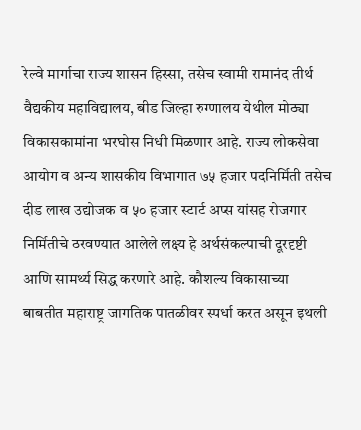रेल्वे मार्गाचा राज्य शासन हिस्सा, तसेच स्वामी रामानंद तीर्थ वैद्यकीय महाविद्यालय, बीड जिल्हा रुग्णालय येथील मोठ्या विकासकामांना भरघोस निधी मिळणार आहे. राज्य लोकसेवा आयोग व अन्य शासकीय विभागात ७५ हजार पदनिर्मिती तसेच दीड लाख उद्योजक व ५० हजार स्टार्ट अप्स यांसह रोजगार निर्मितीचे ठरवण्यात आलेले लक्ष्य हे अर्थसंकल्पाची दूरदृष्टी आणि सामर्थ्य सिद्ध करणारे आहे. कौशल्य विकासाच्या बाबतीत महाराष्ट्र जागतिक पातळीवर स्पर्धा करत असून इथली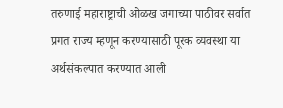तरुणाई महाराष्ट्राची ओळख जगाच्या पाठीवर सर्वात प्रगत राज्य म्हणून करण्यासाठी पूरक व्यवस्था या अर्थसंकल्पात करण्यात आली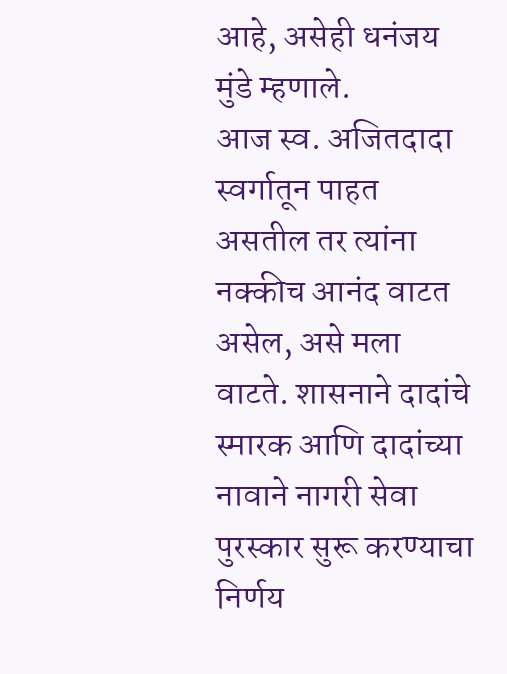आहे, असेही धनंजय मुंडे म्हणाले.
आज स्व. अजितदादा स्वर्गातून पाहत असतील तर त्यांना नक्कीच आनंद वाटत असेल, असे मला वाटते. शासनाने दादांचे स्मारक आणि दादांच्या नावाने नागरी सेवा पुरस्कार सुरू करण्याचा निर्णय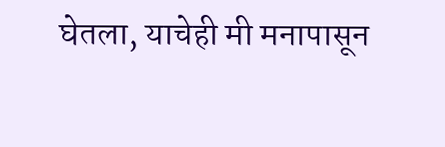घेतला, याचेही मी मनापासून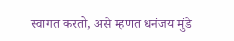स्वागत करतो, असे म्हणत धनंजय मुंडे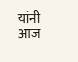यांनी आज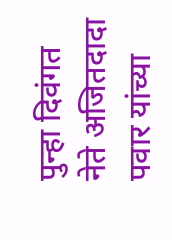पुन्हा दिवंगत नेते अजितदादा पवार यांच्या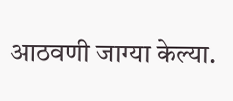आठवणी जाग्या केल्या.